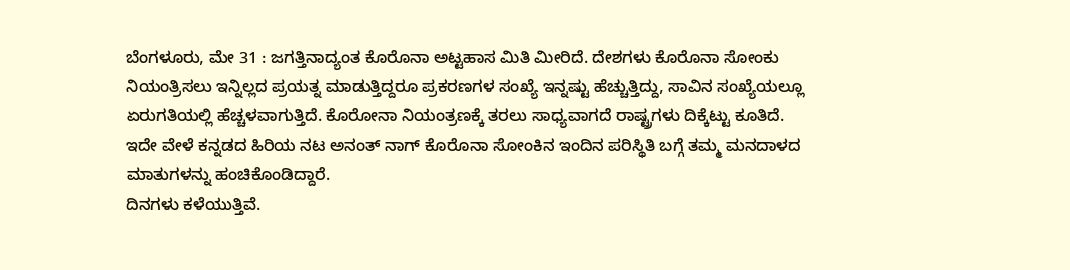ಬೆಂಗಳೂರು, ಮೇ 31 : ಜಗತ್ತಿನಾದ್ಯಂತ ಕೊರೊನಾ ಅಟ್ಟಹಾಸ ಮಿತಿ ಮೀರಿದೆ. ದೇಶಗಳು ಕೊರೊನಾ ಸೋಂಕು ನಿಯಂತ್ರಿಸಲು ಇನ್ನಿಲ್ಲದ ಪ್ರಯತ್ನ ಮಾಡುತ್ತಿದ್ದರೂ ಪ್ರಕರಣಗಳ ಸಂಖ್ಯೆ ಇನ್ನಷ್ಟು ಹೆಚ್ಚುತ್ತಿದ್ದು, ಸಾವಿನ ಸಂಖ್ಯೆಯಲ್ಲೂ ಏರುಗತಿಯಲ್ಲಿ ಹೆಚ್ಚಳವಾಗುತ್ತಿದೆ. ಕೊರೋನಾ ನಿಯಂತ್ರಣಕ್ಕೆ ತರಲು ಸಾಧ್ಯವಾಗದೆ ರಾಷ್ಟ್ರಗಳು ದಿಕ್ಕೆಟ್ಟು ಕೂತಿದೆ.
ಇದೇ ವೇಳೆ ಕನ್ನಡದ ಹಿರಿಯ ನಟ ಅನಂತ್ ನಾಗ್ ಕೊರೊನಾ ಸೋಂಕಿನ ಇಂದಿನ ಪರಿಸ್ಥಿತಿ ಬಗ್ಗೆ ತಮ್ಮ ಮನದಾಳದ ಮಾತುಗಳನ್ನು ಹಂಚಿಕೊಂಡಿದ್ದಾರೆ.
ದಿನಗಳು ಕಳೆಯುತ್ತಿವೆ.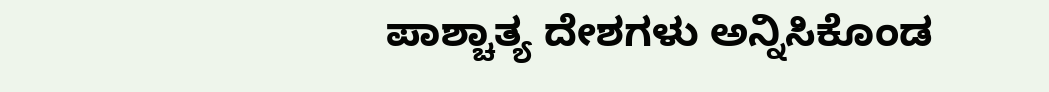ಪಾಶ್ಚಾತ್ಯ ದೇಶಗಳು ಅನ್ನಿಸಿಕೊಂಡ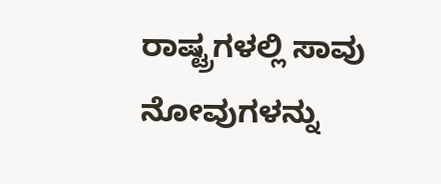ರಾಷ್ಟ್ರಗಳಲ್ಲಿ ಸಾವು ನೋವುಗಳನ್ನು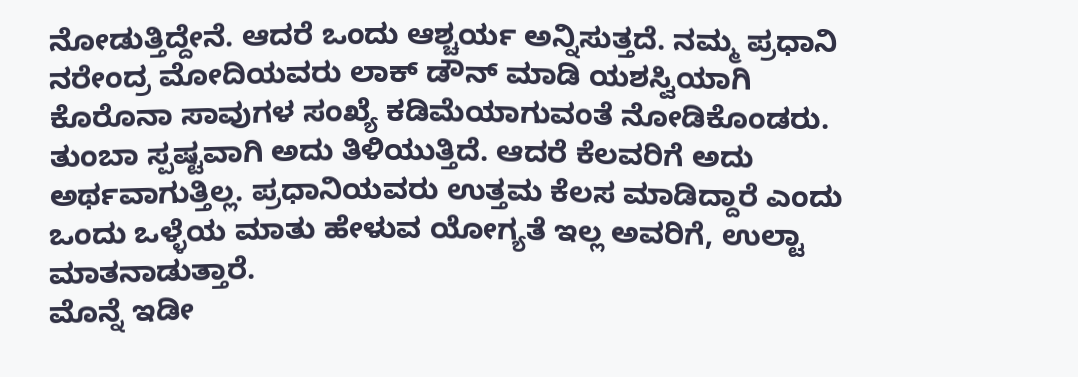ನೋಡುತ್ತಿದ್ದೇನೆ. ಆದರೆ ಒಂದು ಆಶ್ಚರ್ಯ ಅನ್ನಿಸುತ್ತದೆ. ನಮ್ಮ ಪ್ರಧಾನಿ ನರೇಂದ್ರ ಮೋದಿಯವರು ಲಾಕ್ ಡೌನ್ ಮಾಡಿ ಯಶಸ್ವಿಯಾಗಿ ಕೊರೊನಾ ಸಾವುಗಳ ಸಂಖ್ಯೆ ಕಡಿಮೆಯಾಗುವಂತೆ ನೋಡಿಕೊಂಡರು. ತುಂಬಾ ಸ್ಪಷ್ಟವಾಗಿ ಅದು ತಿಳಿಯುತ್ತಿದೆ. ಆದರೆ ಕೆಲವರಿಗೆ ಅದು ಅರ್ಥವಾಗುತ್ತಿಲ್ಲ. ಪ್ರಧಾನಿಯವರು ಉತ್ತಮ ಕೆಲಸ ಮಾಡಿದ್ದಾರೆ ಎಂದು ಒಂದು ಒಳ್ಳೆಯ ಮಾತು ಹೇಳುವ ಯೋಗ್ಯತೆ ಇಲ್ಲ ಅವರಿಗೆ, ಉಲ್ಟಾ ಮಾತನಾಡುತ್ತಾರೆ.
ಮೊನ್ನೆ ಇಡೀ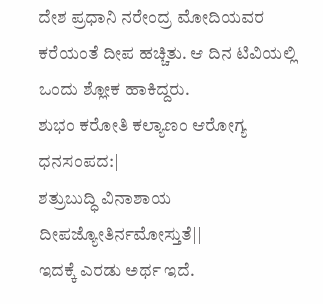ದೇಶ ಪ್ರಧಾನಿ ನರೇಂದ್ರ ಮೋದಿಯವರ ಕರೆಯಂತೆ ದೀಪ ಹಚ್ಚಿತು. ಆ ದಿನ ಟಿವಿಯಲ್ಲಿ ಒಂದು ಶ್ಲೋಕ ಹಾಕಿದ್ದರು.
ಶುಭಂ ಕರೋತಿ ಕಲ್ಯಾಣಂ ಆರೋಗ್ಯ ಧನಸಂಪದ:|
ಶತ್ರುಬುದ್ಧಿ ವಿನಾಶಾಯ ದೀಪಜ್ಯೋತಿರ್ನಮೋಸ್ತುತೆ||
ಇದಕ್ಕೆ ಎರಡು ಅರ್ಥ ಇದೆ.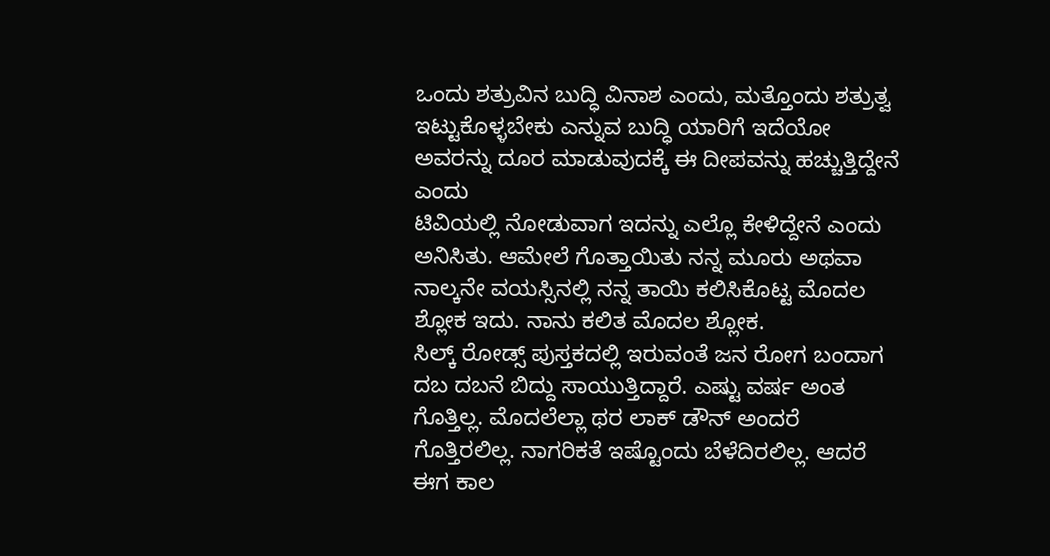ಒಂದು ಶತ್ರುವಿನ ಬುದ್ಧಿ ವಿನಾಶ ಎಂದು, ಮತ್ತೊಂದು ಶತ್ರುತ್ವ ಇಟ್ಟುಕೊಳ್ಳಬೇಕು ಎನ್ನುವ ಬುದ್ಧಿ ಯಾರಿಗೆ ಇದೆಯೋ ಅವರನ್ನು ದೂರ ಮಾಡುವುದಕ್ಕೆ ಈ ದೀಪವನ್ನು ಹಚ್ಚುತ್ತಿದ್ದೇನೆ ಎಂದು
ಟಿವಿಯಲ್ಲಿ ನೋಡುವಾಗ ಇದನ್ನು ಎಲ್ಲೊ ಕೇಳಿದ್ದೇನೆ ಎಂದು ಅನಿಸಿತು. ಆಮೇಲೆ ಗೊತ್ತಾಯಿತು ನನ್ನ ಮೂರು ಅಥವಾ ನಾಲ್ಕನೇ ವಯಸ್ಸಿನಲ್ಲಿ ನನ್ನ ತಾಯಿ ಕಲಿಸಿಕೊಟ್ಟ ಮೊದಲ ಶ್ಲೋಕ ಇದು. ನಾನು ಕಲಿತ ಮೊದಲ ಶ್ಲೋಕ.
ಸಿಲ್ಕ್ ರೋಡ್ಸ್ ಪುಸ್ತಕದಲ್ಲಿ ಇರುವಂತೆ ಜನ ರೋಗ ಬಂದಾಗ ದಬ ದಬನೆ ಬಿದ್ದು ಸಾಯುತ್ತಿದ್ದಾರೆ. ಎಷ್ಟು ವರ್ಷ ಅಂತ ಗೊತ್ತಿಲ್ಲ. ಮೊದಲೆಲ್ಲಾ ಥರ ಲಾಕ್ ಡೌನ್ ಅಂದರೆ ಗೊತ್ತಿರಲಿಲ್ಲ. ನಾಗರಿಕತೆ ಇಷ್ಟೊಂದು ಬೆಳೆದಿರಲಿಲ್ಲ. ಆದರೆ ಈಗ ಕಾಲ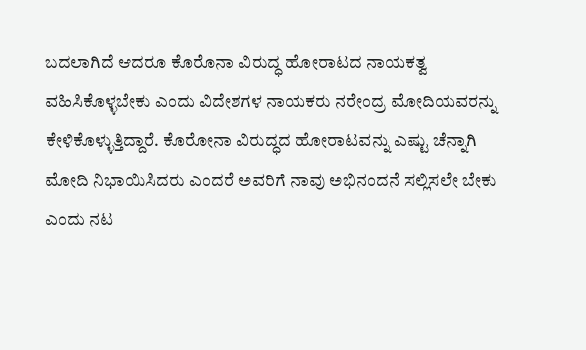ಬದಲಾಗಿದೆ ಆದರೂ ಕೊರೊನಾ ವಿರುದ್ಧ ಹೋರಾಟದ ನಾಯಕತ್ವ ವಹಿಸಿಕೊಳ್ಳಬೇಕು ಎಂದು ವಿದೇಶಗಳ ನಾಯಕರು ನರೇಂದ್ರ ಮೋದಿಯವರನ್ನು ಕೇಳಿಕೊಳ್ಳುತ್ತಿದ್ದಾರೆ. ಕೊರೋನಾ ವಿರುದ್ಧದ ಹೋರಾಟವನ್ನು ಎಷ್ಟು ಚೆನ್ನಾಗಿ ಮೋದಿ ನಿಭಾಯಿಸಿದರು ಎಂದರೆ ಅವರಿಗೆ ನಾವು ಅಭಿನಂದನೆ ಸಲ್ಲಿಸಲೇ ಬೇಕು ಎಂದು ನಟ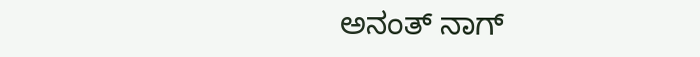ಅನಂತ್ ನಾಗ್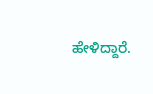ಹೇಳಿದ್ದಾರೆ.